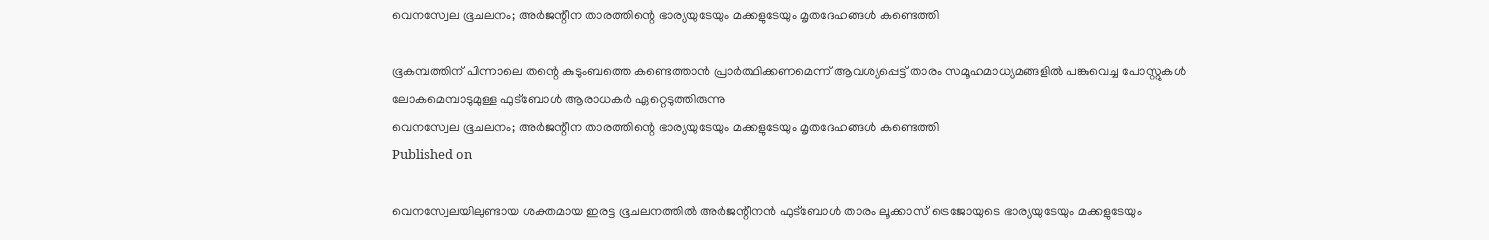വെനസ്വേല ഭൂചലനം; അർജന്റീന താരത്തിന്റെ ഭാര്യയുടേയും മക്കളുടേയും മൃതദേഹങ്ങൾ കണ്ടെത്തി

ഭൂകമ്പത്തിന് പിന്നാലെ തന്റെ കുടുംബത്തെ കണ്ടെത്താൻ പ്രാർത്ഥിക്കണമെന്ന് ആവശ്യപ്പെട്ട് താരം സമൂഹമാധ്യമങ്ങളിൽ പങ്കുവെച്ച പോസ്റ്റുകൾ ലോകമെമ്പാടുമുള്ള ഫുട്ബോൾ ആരാധകർ ഏറ്റെടുത്തിരുന്നു
വെനസ്വേല ഭൂചലനം; അർജന്റീന താരത്തിന്റെ ഭാര്യയുടേയും മക്കളുടേയും മൃതദേഹങ്ങൾ കണ്ടെത്തി
Published on

വെനസ്വേലയിലുണ്ടായ ശക്തമായ ഇരട്ട ഭൂചലനത്തിൽ അർജന്റീനൻ ഫുട്‌ബോൾ താരം ലൂക്കാസ് ട്രെജോയുടെ ഭാര്യയുടേയും മക്കളുടേയും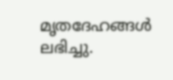മൃതദേഹങ്ങൾ ലഭിച്ചു.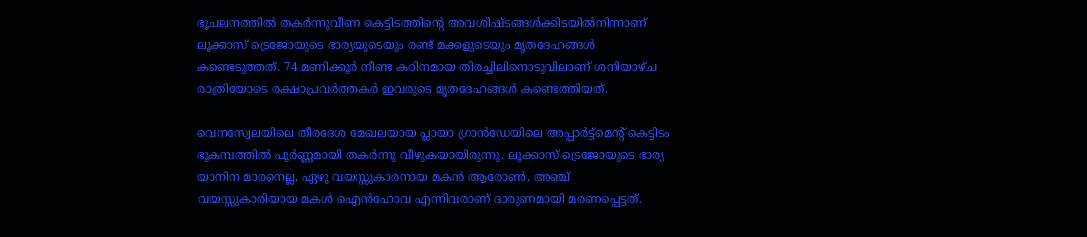ഭൂചലനത്തിൽ തകർന്നുവീണ കെട്ടിടത്തിന്റെ അവശിഷ്ടങ്ങൾക്കിടയിൽനിന്നാണ് ലൂക്കാസ് ട്രെജോയുടെ ഭാര്യയുടെയും രണ്ട് മക്കളുടെയും മൃതദേഹങ്ങൾ കണ്ടെടുത്തത്. 74 മണിക്കൂർ നീണ്ട കഠിനമായ തിരച്ചിലിനൊടുവിലാണ് ശനിയാഴ്ച രാത്രിയോടെ രക്ഷാപ്രവർത്തകർ ഇവരുടെ മൃതദേഹങ്ങൾ കണ്ടെത്തിയത്.

വെനസ്വേലയിലെ തീരദേശ മേഖലയായ പ്ലായാ ഗ്രാൻഡേയിലെ അപ്പാർട്ട്മെന്റ് കെട്ടിടം ഭൂകമ്പത്തിൽ പൂർണ്ണമായി തകർന്നു വീഴുകയായിരുന്നു. ലൂക്കാസ് ട്രെജോയുടെ ഭാര്യ യാനിന മാരനെല്ല, ഏഴു വയസ്സുകാരനായ മകൻ ആരോൺ, അഞ്ച് വയസ്സുകാരിയായ മകൾ ഐൻഹോവ എന്നിവരാണ് ദാരുണമായി മരണപ്പെട്ടത്.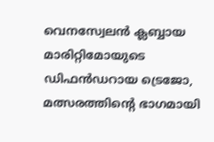വെനസ്വേലൻ ക്ലബ്ബായ മാരിറ്റിമോയുടെ ഡിഫൻഡറായ ട്രെജോ, മത്സരത്തിന്റെ ഭാഗമായി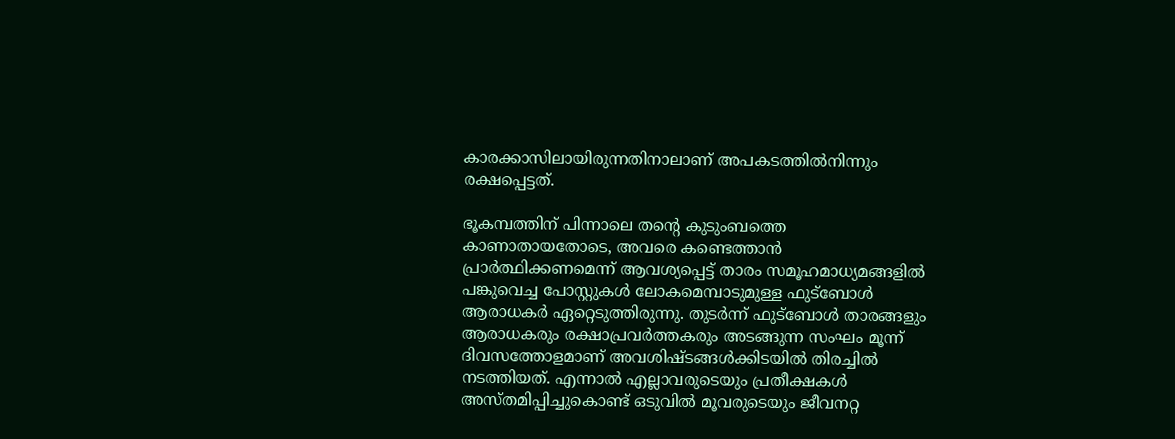കാരക്കാസിലായിരുന്നതിനാലാണ് അപകടത്തിൽനിന്നും രക്ഷപ്പെട്ടത്.

ഭൂകമ്പത്തിന് പിന്നാലെ തന്റെ കുടുംബത്തെ കാണാതായതോടെ, അവരെ കണ്ടെത്താൻ പ്രാർത്ഥിക്കണമെന്ന് ആവശ്യപ്പെട്ട് താരം സമൂഹമാധ്യമങ്ങളിൽ പങ്കുവെച്ച പോസ്റ്റുകൾ ലോകമെമ്പാടുമുള്ള ഫുട്ബോൾ ആരാധകർ ഏറ്റെടുത്തിരുന്നു. തുടർന്ന് ഫുട്ബോൾ താരങ്ങളും ആരാധകരും രക്ഷാപ്രവർത്തകരും അടങ്ങുന്ന സംഘം മൂന്ന് ദിവസത്തോളമാണ് അവശിഷ്ടങ്ങൾക്കിടയിൽ തിരച്ചിൽ നടത്തിയത്. എന്നാൽ എല്ലാവരുടെയും പ്രതീക്ഷകൾ അസ്തമിപ്പിച്ചുകൊണ്ട് ഒടുവിൽ മൂവരുടെയും ജീവനറ്റ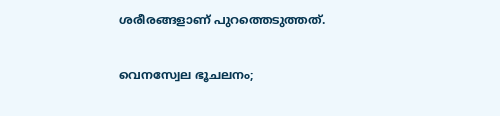ശരീരങ്ങളാണ് പുറത്തെടുത്തത്.

വെനസ്വേല ഭൂചലനം;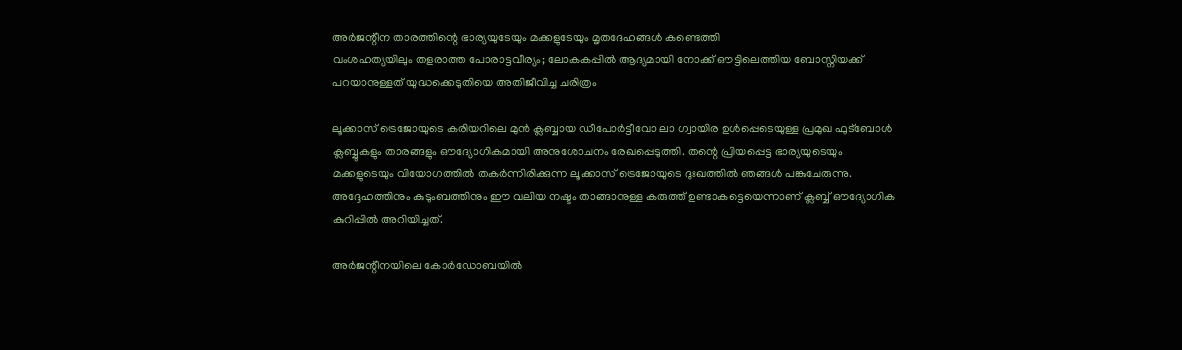അർജന്റീന താരത്തിന്റെ ഭാര്യയുടേയും മക്കളുടേയും മൃതദേഹങ്ങൾ കണ്ടെത്തി
വംശഹത്യയിലും തളരാത്ത പോരാട്ടവീര്യം; ലോകകപ്പിൽ ആദ്യമായി നോക്ക് ഔട്ടിലെത്തിയ ബോസ്നിയക്ക് പറയാനുള്ളത് യുദ്ധക്കെടുതിയെ അതിജീവിച്ച ചരിത്രം

ലൂക്കാസ് ട്രെജോയുടെ കരിയറിലെ മുൻ ക്ലബ്ബായ ഡീപോർട്ടീവോ ലാ ഗ്വായിര ഉൾപ്പെടെയുള്ള പ്രമുഖ ഫുട്ബോൾ ക്ലബ്ബുകളും താരങ്ങളും ഔദ്യോഗികമായി അനുശോചനം രേഖപ്പെടുത്തി. തന്റെ പ്രിയപ്പെട്ട ഭാര്യയുടെയും മക്കളുടെയും വിയോഗത്തിൽ തകർന്നിരിക്കുന്ന ലൂക്കാസ് ട്രെജോയുടെ ദുഃഖത്തിൽ ഞങ്ങൾ പങ്കുചേരുന്നു. അദ്ദേഹത്തിനും കുടുംബത്തിനും ഈ വലിയ നഷ്ടം താങ്ങാനുള്ള കരുത്ത് ഉണ്ടാകട്ടെയെന്നാണ് ക്ലബ്ബ് ഔദ്യോഗിക കുറിപ്പിൽ അറിയിച്ചത്.

അർജന്റീനയിലെ കോർഡോബയിൽ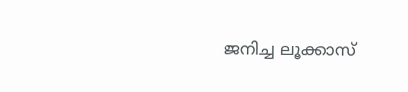ജനിച്ച ലൂക്കാസ്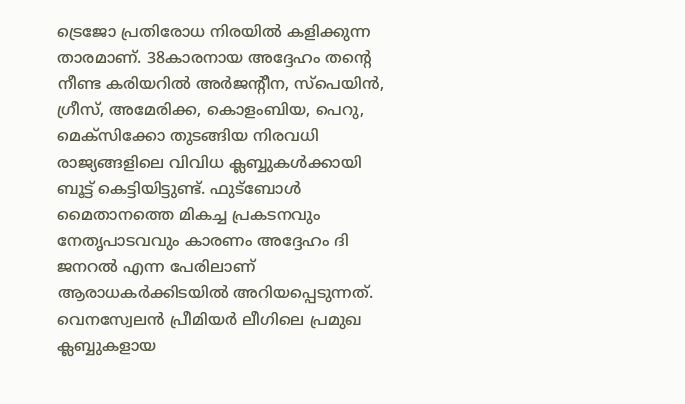ട്രെജോ പ്രതിരോധ നിരയിൽ കളിക്കുന്ന താരമാണ്. 38കാരനായ അദ്ദേഹം തന്റെ നീണ്ട കരിയറിൽ അർജന്റീന, സ്പെയിൻ, ഗ്രീസ്, അമേരിക്ക, കൊളംബിയ, പെറു, മെക്സിക്കോ തുടങ്ങിയ നിരവധി രാജ്യങ്ങളിലെ വിവിധ ക്ലബ്ബുകൾക്കായി ബൂട്ട് കെട്ടിയിട്ടുണ്ട്. ഫുട്ബോൾ മൈതാനത്തെ മികച്ച പ്രകടനവും നേതൃപാടവവും കാരണം അദ്ദേഹം ദി ജനറൽ എന്ന പേരിലാണ് ആരാധകർക്കിടയിൽ അറിയപ്പെടുന്നത്. വെനസ്വേലൻ പ്രീമിയർ ലീഗിലെ പ്രമുഖ ക്ലബ്ബുകളായ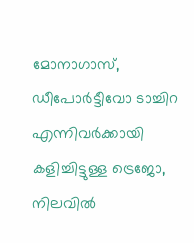മോനാഗാസ്, ഡീപോർട്ടീവോ ടാച്ചിറ എന്നിവർക്കായി കളിച്ചിട്ടുള്ള ട്രെജോ, നിലവിൽ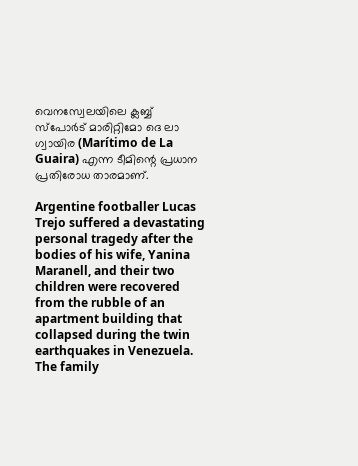വെനസ്വേലയിലെ ക്ലബ്ബ് സ്പോർട് മാരിറ്റിമോ ദെ ലാ ഗ്വായിര (Marítimo de La Guaira) എന്ന ടീമിന്റെ പ്രധാന പ്രതിരോധ താരമാണ്.

Argentine footballer Lucas Trejo suffered a devastating personal tragedy after the bodies of his wife, Yanina Maranell, and their two children were recovered from the rubble of an apartment building that collapsed during the twin earthquakes in Venezuela. The family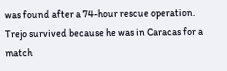was found after a 74-hour rescue operation. Trejo survived because he was in Caracas for a match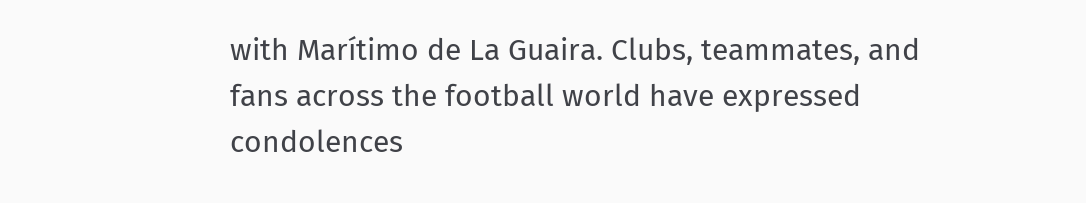with Marítimo de La Guaira. Clubs, teammates, and fans across the football world have expressed condolences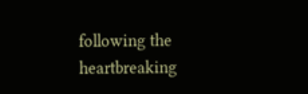following the heartbreaking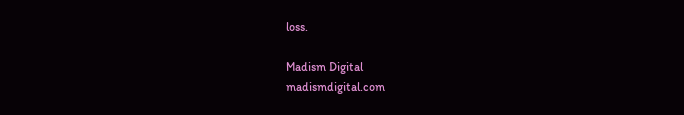loss.

Madism Digital
madismdigital.com